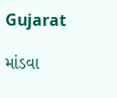Gujarat

માંડવા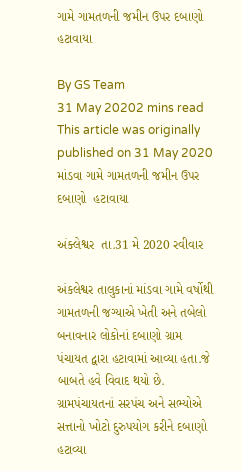ગામે ગામતળની જમીન ઉપર દબાણો હટાવાયા

By GS Team
31 May 20202 mins read
This article was originally published on 31 May 2020
માંડવા ગામે ગામતળની જમીન ઉપર દબાણો  હટાવાયા

અંક્લેશ્વર  તા.31 મે 2020 રવીવાર

અંકલેશ્વર તાલુકાનાં માંડવા ગામે વર્ષોથી ગામતળની જગ્યાએ ખેતી અને તબેલો બનાવનાર લોકોનાં દબાણો ગ્રામ પંચાયત દ્વારા હટાવામાં આવ્યા હતા.જે બાબતે હવે વિવાદ થયો છે. ગ્રામપંચાયતનાં સરપંચ અને સભ્યોએ સત્તાનો ખોટો દુરુપયોગ કરીને દબાણો હટાવ્યા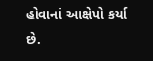હોવાનાં આક્ષેપો કર્યા છે.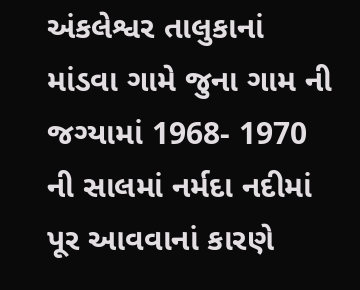અંકલેશ્વર તાલુકાનાં માંડવા ગામે જુના ગામ ની જગ્યામાં 1968- 1970 ની સાલમાં નર્મદા નદીમાં  પૂર આવવાનાં કારણે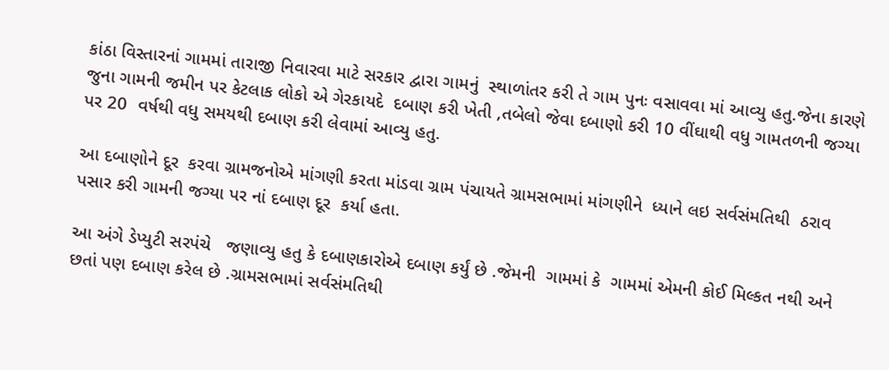કાંઠા વિસ્તારનાં ગામમાં તારાજી નિવારવા માટે સરકાર દ્વારા ગામનું  સ્થાળાંતર કરી તે ગામ પુનઃ વસાવવા માં આવ્યુ હતુ.જેના કારણે જુના ગામની જમીન પર કેટલાક લોકો એ ગેરકાયદે  દબાણ કરી ખેતી ,તબેલો જેવા દબાણો કરી 10 વીંઘાથી વધુ ગામતળની જગ્યા પર 20  વર્ષથી વધુ સમયથી દબાણ કરી લેવામાં આવ્યુ હતુ.

આ દબાણોને દૂર  કરવા ગ્રામજનોએ માંગણી કરતા માંડવા ગ્રામ પંચાયતે ગ્રામસભામાં માંગણીને  ધ્યાને લઇ સર્વસંમતિથી  ઠરાવ પસાર કરી ગામની જગ્યા પર નાં દબાણ દૂર  કર્યા હતા.

આ અંગે ડેપ્યુટી સરપંચે   જણાવ્યુ હતુ કે દબાણકારોએ દબાણ કર્યું છે .જેમની  ગામમાં કે  ગામમાં એમની કોઈ મિલ્કત નથી અને છતાં પણ દબાણ કરેલ છે .ગ્રામસભામાં સર્વસંમતિથી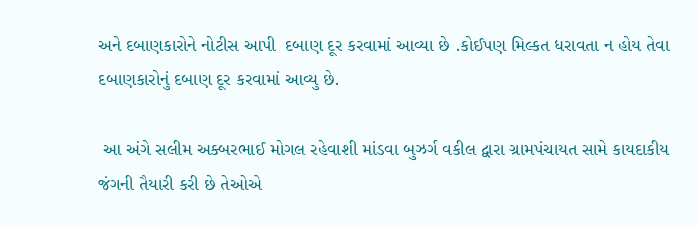અને દબાણકારોને નોટીસ આપી  દબાણ દૂર કરવામાં આવ્યા છે .કોઈપણ મિલ્કત ધરાવતા ન હોય તેવા દબાણકારોનું દબાણ દૂર કરવામાં આવ્યુ છે.

 આ અંગે સલીમ અક્બરભાઈ મોગલ રહેવાશી માંડવા બુઝર્ગ વકીલ દ્વારા ગ્રામપંચાયત સામે કાયદાકીય જંગની તૈયારી કરી છે તેઓએ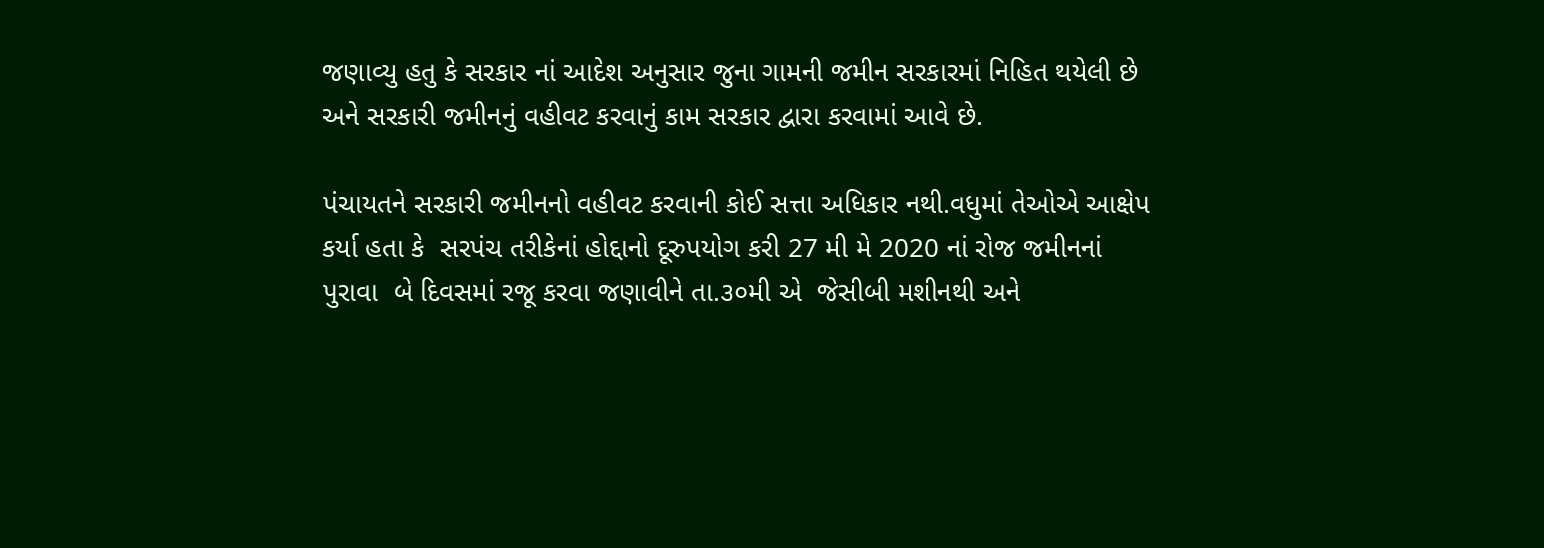જણાવ્યુ હતુ કે સરકાર નાં આદેશ અનુસાર જુના ગામની જમીન સરકારમાં નિહિત થયેલી છે અને સરકારી જમીનનું વહીવટ કરવાનું કામ સરકાર દ્વારા કરવામાં આવે છે.

પંચાયતને સરકારી જમીનનો વહીવટ કરવાની કોઈ સત્તા અધિકાર નથી.વધુમાં તેઓએ આક્ષેપ કર્યા હતા કે  સરપંચ તરીકેનાં હોદ્દાનો દૂરુપયોગ કરી 27 મી મે 2020 નાં રોજ જમીનનાં પુરાવા  બે દિવસમાં રજૂ કરવા જણાવીને તા.૩૦મી એ  જેસીબી મશીનથી અને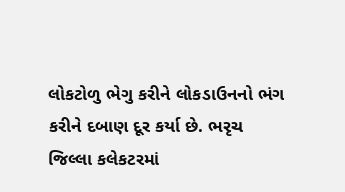લોકટોળુ ભેગુ કરીને લોકડાઉનનો ભંગ કરીને દબાણ દૂર કર્યા છે. ભરૃચ જિલ્લા કલેકટરમાં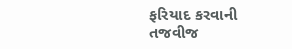ફરિયાદ કરવાની તજવીજ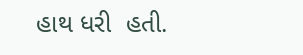હાથ ધરી  હતી.